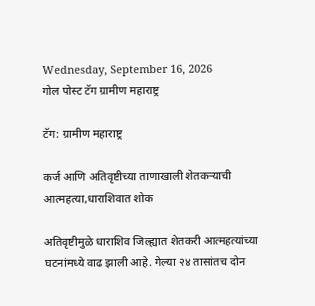Wednesday, September 16, 2026
गोल पोस्ट टॅग ग्रामीण महाराष्ट्र

टॅग: ग्रामीण महाराष्ट्र

कर्ज आणि अतिवृष्टीच्या ताणाखाली शेतकऱ्याची आत्महत्या,धाराशिवात शोक

अतिवृष्टीमुळे धाराशिव जिल्ह्यात शेतकरी आत्महत्यांच्या घटनांमध्ये वाढ झाली आहे. गेल्या २४ तासांतच दोन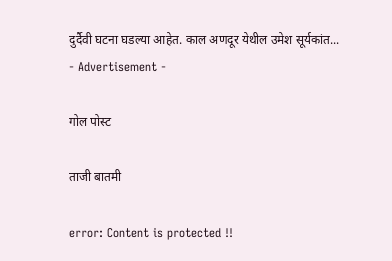दुर्दैवी घटना घडल्या आहेत. काल अणदूर येथील उमेश सूर्यकांत...
- Advertisement -

गोल पोस्ट

ताजी बातमी

error: Content is protected !!